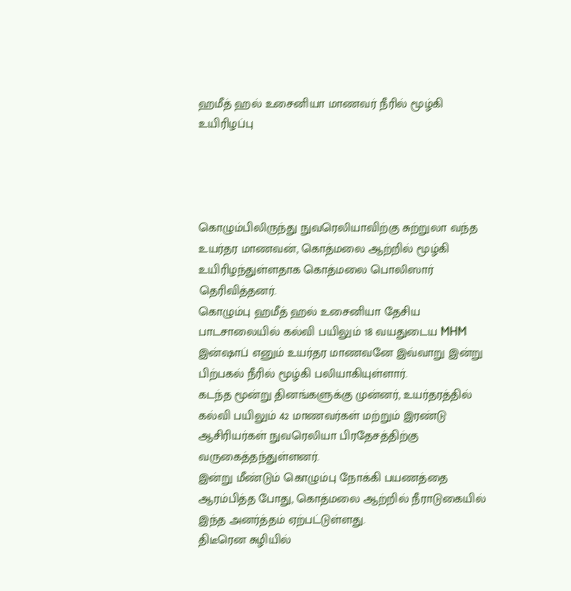ஹமீத் ஹல் உசைனியா மாணவர் நீரில் மூழ்கி உயிரிழப்பு




கொழும்பிலிருந்து நுவரெலியாவிற்கு சுற்றுலா வந்த உயர்தர மாணவன், கொத்மலை ஆற்றில் மூழ்கி உயிரிழந்துள்ளதாக கொத்மலை பொலிஸார் தெரிவித்தனர்.
கொழும்பு ஹமீத் ஹல் உசைனியா தேசிய பாடசாலையில் கல்வி பயிலும் 18 வயதுடைய MHM இன்ஷாப் எனும் உயர்தர மாணவனே இவ்வாறு இன்று பிற்பகல் நீரில் மூழ்கி பலியாகியுள்ளார்.
கடந்த மூன்று தினங்களுக்கு முன்னர், உயர்தரத்தில் கல்வி பயிலும் 42 மாணவர்கள் மற்றும் இரண்டு ஆசிரியர்கள் நுவரெலியா பிரதேசத்திற்கு வருகைத்தந்துள்ளனர்.
இன்று மீண்டும் கொழும்பு நோக்கி பயணத்தை ஆரம்பித்த போது, கொத்மலை ஆற்றில் நீராடுகையில் இந்த அனர்த்தம் ஏற்பட்டுள்ளது.
திடீரென சுழியில்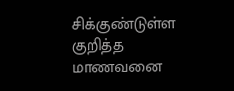சிக்குண்டுள்ள குறித்த மாணவனை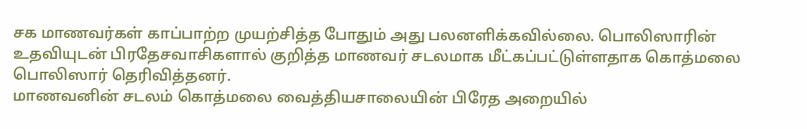சக மாணவர்கள் காப்பாற்ற முயற்சித்த போதும் அது பலனளிக்கவில்லை. பொலிஸாரின் உதவியுடன் பிரதேசவாசிகளால் குறித்த மாணவர் சடலமாக மீட்கப்பட்டுள்ளதாக கொத்மலை பொலிஸார் தெரிவித்தனர்.
மாணவனின் சடலம் கொத்மலை வைத்தியசாலையின் பிரேத அறையில்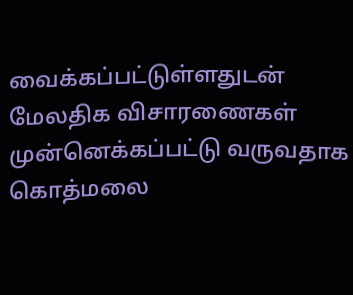வைக்கப்பட்டுள்ளதுடன் மேலதிக விசாரணைகள் முன்னெக்கப்பட்டு வருவதாக கொத்மலை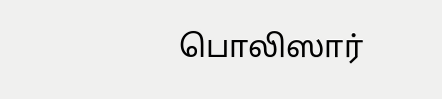பொலிஸார்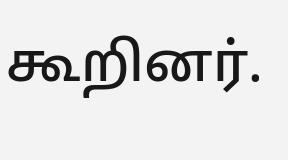கூறினர்.